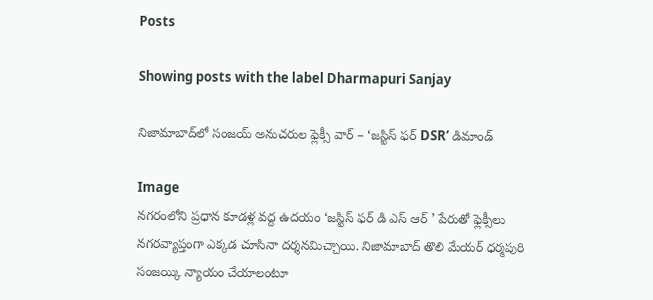Posts

Showing posts with the label Dharmapuri Sanjay

నిజామాబాద్‌లో సంజయ్ అనుచరుల ఫ్లెక్సీ వార్ – ‘జస్టిస్ ఫర్ DSR’ డిమాండ్

Image
నగరంలోని ప్రధాన కూడళ్ల వద్ద ఉదయం ‘జస్టిస్ ఫర్ డి ఎస్ ఆర్ ’ పేరుతో ఫ్లెక్సీలు నగరవ్యాప్తంగా ఎక్కడ చూసినా దర్శనమిచ్చాయి. నిజామాబాద్ తొలి మేయర్ ధర్మపురి సంజయ్కి న్యాయం చేయాలంటూ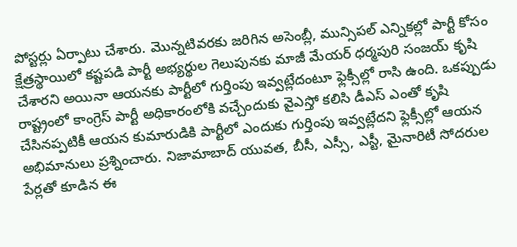పోస్టర్లు ఏర్పాటు చేశారు. మొన్నటివరకు జరిగిన అసెంబ్లీ, మున్సిపల్ ఎన్నికల్లో పార్టీ కోసం క్షేత్రస్థాయిలో కష్టపడి పార్టీ అభ్యర్థుల గెలుపునకు మాజీ మేయర్ ధర్మపురి సంజయ్ కృషి చేశారని అయినా ఆయనకు పార్టీలో గుర్తింపు ఇవ్వట్లేదంటూ ఫ్లెక్సీల్లో రాసి ఉంది. ఒకప్పుడు రాష్ట్రంలో కాంగ్రెస్ పార్టీ అధికారంలోకి వచ్చేందుకు వైఎస్తో కలిసి డీఎస్ ఎంతో కృషి చేసినప్పటికీ ఆయన కుమారుడికి పార్టీలో ఎందుకు గుర్తింపు ఇవ్వట్లేదని ఫ్లెక్సీల్లో ఆయన అభిమానులు ప్రశ్నించారు. నిజామాబాద్ యువత, బీసీ, ఎస్సీ, ఎస్టీ, మైనారిటీ సోదరుల పేర్లతో కూడిన ఈ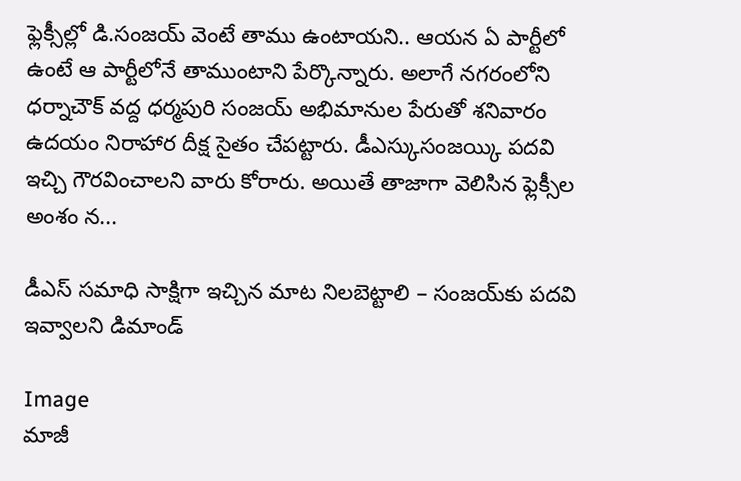ఫ్లెక్సీల్లో డి.సంజయ్ వెంటే తాము ఉంటాయని.. ఆయన ఏ పార్టీలో ఉంటే ఆ పార్టీలోనే తాముంటాని పేర్కొన్నారు. అలాగే నగరంలోని ధర్నాచౌక్ వద్ద ధర్మపురి సంజయ్ అభిమానుల పేరుతో శనివారం ఉదయం నిరాహార దీక్ష సైతం చేపట్టారు. డీఎస్కుసంజయ్కి పదవి ఇచ్చి గౌరవించాలని వారు కోరారు. అయితే తాజాగా వెలిసిన ఫ్లెక్సీల అంశం న...

డీఎస్ సమాధి సాక్షిగా ఇచ్చిన మాట నిలబెట్టాలి – సంజయ్‌కు పదవి ఇవ్వాలని డిమాండ్

Image
మాజీ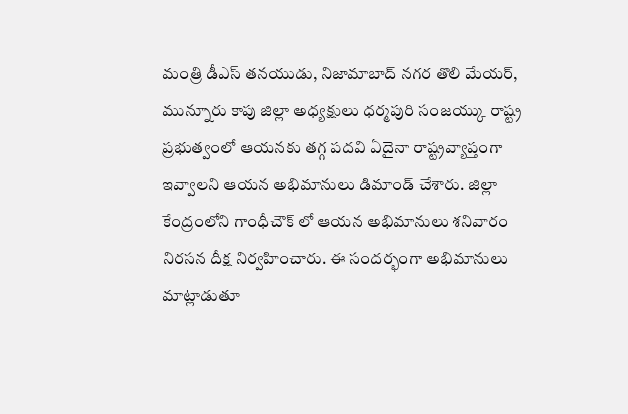మంత్రి డీఎస్ తనయుడు, నిజామాబాద్ నగర తొలి మేయర్, మున్నూరు కాపు జిల్లా అధ్యక్షులు ధర్మపురి సంజయ్కు రాష్ట్ర ప్రభుత్వంలో ఆయనకు తగ్గ పదవి ఏదైనా రాష్ట్రవ్యాప్తంగా ఇవ్వాలని ఆయన అభిమానులు డిమాండ్ చేశారు. జిల్లా కేంద్రంలోని గాంధీచౌక్ లో ఆయన అభిమానులు శనివారం నిరసన దీక్ష నిర్వహించారు. ఈ సందర్భంగా అభిమానులు మాట్లాడుతూ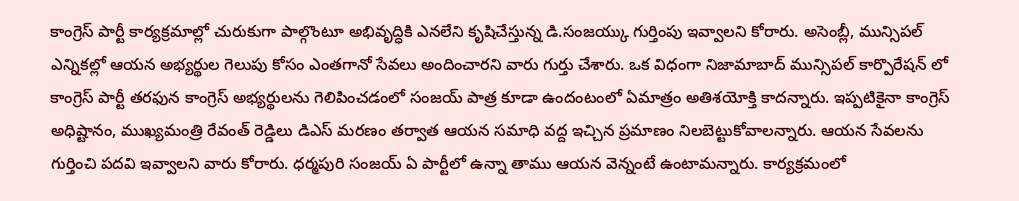కాంగ్రెస్ పార్టీ కార్యక్రమాల్లో చురుకుగా పాల్గొంటూ అభివృద్ధికి ఎనలేని కృషిచేస్తున్న డి.సంజయ్కు గుర్తింపు ఇవ్వాలని కోరారు. అసెంబ్లీ, మున్సిపల్ ఎన్నికల్లో ఆయన అభ్యర్థుల గెలుపు కోసం ఎంతగానో సేవలు అందించారని వారు గుర్తు చేశారు. ఒక విధంగా నిజామాబాద్ మున్సిపల్ కార్పొరేషన్ లో కాంగ్రెస్ పార్టీ తరఫున కాంగ్రెస్ అభ్యర్థులను గెలిపించడంలో సంజయ్ పాత్ర కూడా ఉందంటంలో ఏమాత్రం అతిశయోక్తి కాదన్నారు. ఇప్పటికైనా కాంగ్రెస్ అధిష్టానం, ముఖ్యమంత్రి రేవంత్ రెడ్డిలు డిఎస్ మరణం తర్వాత ఆయన సమాధి వద్ద ఇచ్చిన ప్రమాణం నిలబెట్టుకోవాలన్నారు. ఆయన సేవలను గుర్తించి పదవి ఇవ్వాలని వారు కోరారు. ధర్మపురి సంజయ్ ఏ పార్టీలో ఉన్నా తాము ఆయన వెన్నంటే ఉంటామన్నారు. కార్యక్రమంలో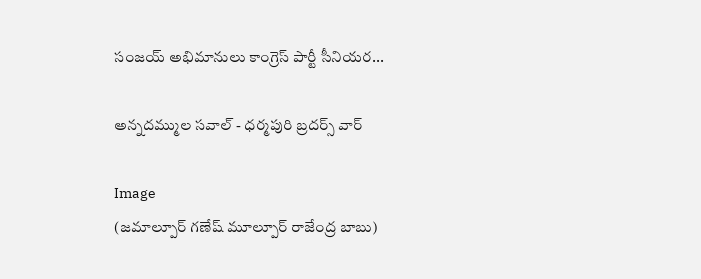సంజయ్ అభిమానులు కాంగ్రెస్ పార్టీ సీనియర...

అన్నదమ్ముల సవాల్ - ధర్మపురి బ్రదర్స్ వార్

Image
(జమాల్పూర్ గణేష్ మూల్పూర్ రాజేంద్ర బాబు)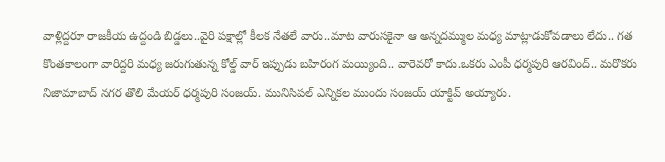వాళ్లిద్దరూ రాజకీయ ఉద్దండి బిడ్డలు..వైరి పక్షాల్లో కీలక నేతలే వారు..మాట వారుసకైనా ఆ అన్నదమ్ముల మధ్య మాట్లాడుకోవడాలు లేదు.. గత కొంతకాలంగా వారిద్దరి మధ్య జరుగుతున్న కోల్డ్ వార్ ఇప్పుడు బహిరంగ మయ్యింది.. వారెవరో కాదు.ఒకరు ఎంపీ ధర్మపురి ఆరవింద్.. మరొకరు నిజామాబాద్ నగర తొలి మేయర్ ధర్మపురి సంజయ్. మునిసిపల్ ఎన్నికల ముందు సంజయ్ యాక్టివ్ అయ్యారు.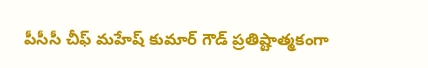పీసీసీ చీఫ్ మహేష్ కుమార్ గౌడ్ ప్రతిష్టాత్మకంగా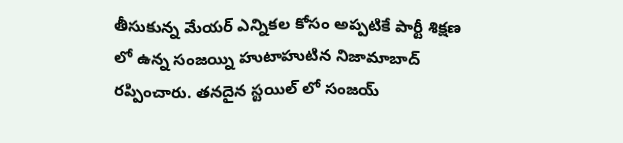తీసుకున్న మేయర్ ఎన్నికల కోసం అప్పటికే పార్టీ శిక్షణ లో ఉన్న సంజయ్ని హుటాహుటిన నిజామాబాద్ రప్పించారు. తనదైన స్టయిల్ లో సంజయ్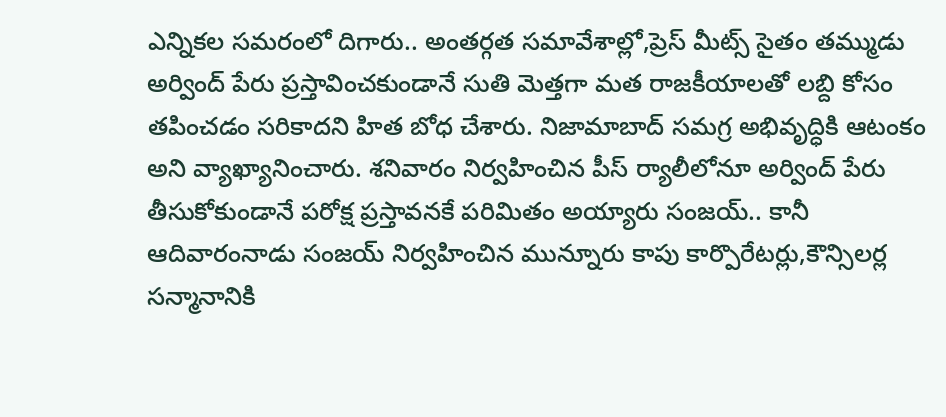ఎన్నికల సమరంలో దిగారు.. అంతర్గత సమావేశాల్లో,ప్రెస్ మీట్స్ సైతం తమ్ముడు అర్వింద్ పేరు ప్రస్తావించకుండానే సుతి మెత్తగా మత రాజకీయాలతో లబ్ది కోసం తపించడం సరికాదని హిత బోధ చేశారు. నిజామాబాద్ సమగ్ర అభివృద్ధికి ఆటంకం అని వ్యాఖ్యానించారు. శనివారం నిర్వహించిన పీస్ ర్యాలీలోనూ అర్వింద్ పేరు తీసుకోకుండానే పరోక్ష ప్రస్తావనకే పరిమితం అయ్యారు సంజయ్.. కానీ ఆదివారంనాడు సంజయ్ నిర్వహించిన మున్నూరు కాపు కార్పొరేటర్లు,కౌన్సిలర్ల సన్మానానికి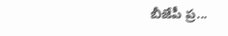బీజేపీ ప్ర...